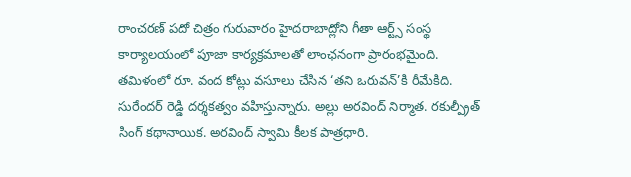రాంచరణ్ పదో చిత్రం గురువారం హైదరాబాద్లోని గీతా ఆర్ట్స్ సంస్థ కార్యాలయంలో పూజా కార్యక్రమాలతో లాంఛనంగా ప్రారంభమైంది. తమిళంలో రూ. వంద కోట్లు వసూలు చేసిన ‘తని ఒరువన్’కి రీమేకిది. సురేందర్ రెడ్డి దర్శకత్వం వహిస్తున్నారు. అల్లు అరవింద్ నిర్మాత. రకుల్ప్రీత్ సింగ్ కథానాయిక. అరవింద్ స్వామి కీలక పాత్రధారి.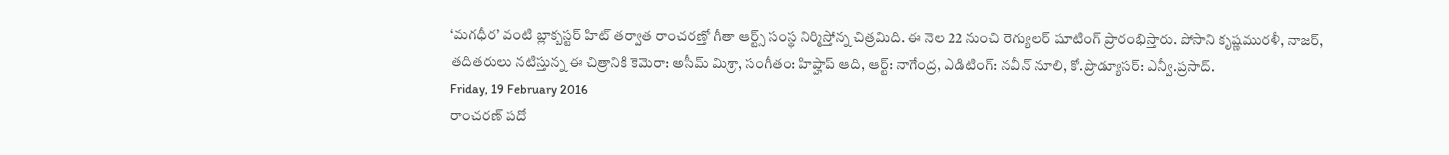‘మగధీర’ వంటి బ్లాక్బస్టర్ హిట్ తర్వాత రాంచరణ్తో గీతా ఆర్ట్స్ సంస్థ నిర్మిస్తోన్న చిత్రమిది. ఈ నెల 22 నుంచి రెగ్యులర్ షూటింగ్ ప్రారంభిస్తారు. పోసాని కృష్ణమురళీ, నాజర్, తదితరులు నటిస్తున్న ఈ చిత్రానికి కెమెరా: అసీమ్ మిశ్రా, సంగీతం: హిప్హాప్ ఆది, ఆర్ట్: నాగేంద్ర, ఎడిటింగ్: నవీన్ నూలి, కో.ప్రొడ్యూసర్: ఎన్వీ.ప్రసాద్.
Friday, 19 February 2016
రాంచరణ్ పదో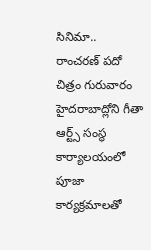సినిమా..
రాంచరణ్ పదో చిత్రం గురువారం హైదరాబాద్లోని గీతా ఆర్ట్స్ సంస్థ కార్యాలయంలో పూజా కార్యక్రమాలతో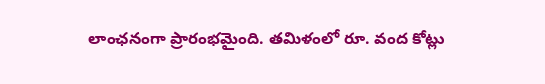లాంఛనంగా ప్రారంభమైంది. తమిళంలో రూ. వంద కోట్లు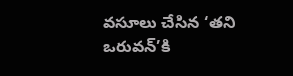వసూలు చేసిన ‘తని ఒరువన్’కి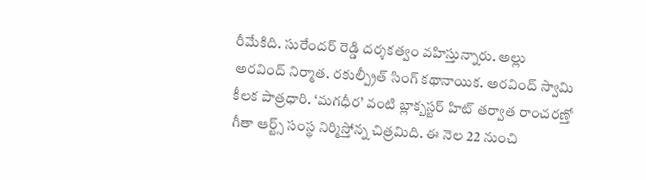రీమేకిది. సురేందర్ రెడ్డి దర్శకత్వం వహిస్తున్నారు. అల్లు అరవింద్ నిర్మాత. రకుల్ప్రీత్ సింగ్ కథానాయిక. అరవింద్ స్వామి కీలక పాత్రధారి. ‘మగధీర’ వంటి బ్లాక్బస్టర్ హిట్ తర్వాత రాంచరణ్తో గీతా ఆర్ట్స్ సంస్థ నిర్మిస్తోన్న చిత్రమిది. ఈ నెల 22 నుంచి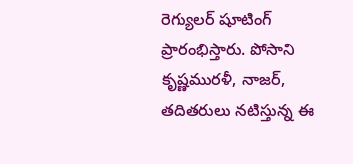రెగ్యులర్ షూటింగ్ ప్రారంభిస్తారు. పోసాని కృష్ణమురళీ, నాజర్, తదితరులు నటిస్తున్న ఈ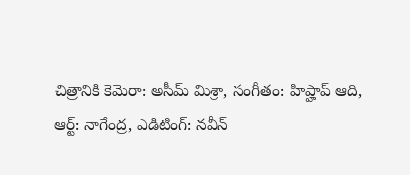చిత్రానికి కెమెరా: అసీమ్ మిశ్రా, సంగీతం: హిప్హాప్ ఆది, ఆర్ట్: నాగేంద్ర, ఎడిటింగ్: నవీన్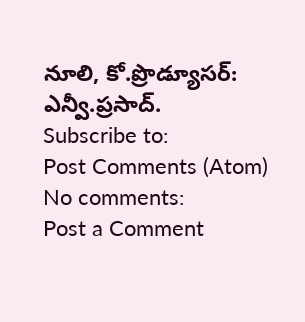నూలి, కో.ప్రొడ్యూసర్: ఎన్వీ.ప్రసాద్.
Subscribe to:
Post Comments (Atom)
No comments:
Post a Comment